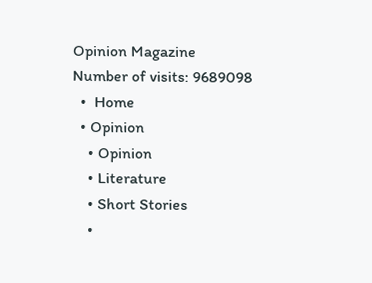Opinion Magazine
Number of visits: 9689098
  •  Home
  • Opinion
    • Opinion
    • Literature
    • Short Stories
    •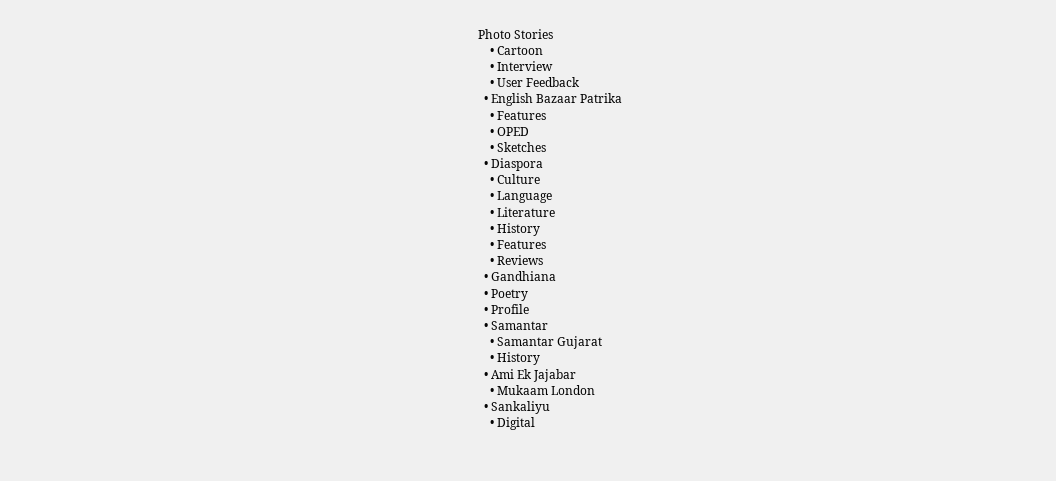Photo Stories
    • Cartoon
    • Interview
    • User Feedback
  • English Bazaar Patrika
    • Features
    • OPED
    • Sketches
  • Diaspora
    • Culture
    • Language
    • Literature
    • History
    • Features
    • Reviews
  • Gandhiana
  • Poetry
  • Profile
  • Samantar
    • Samantar Gujarat
    • History
  • Ami Ek Jajabar
    • Mukaam London
  • Sankaliyu
    • Digital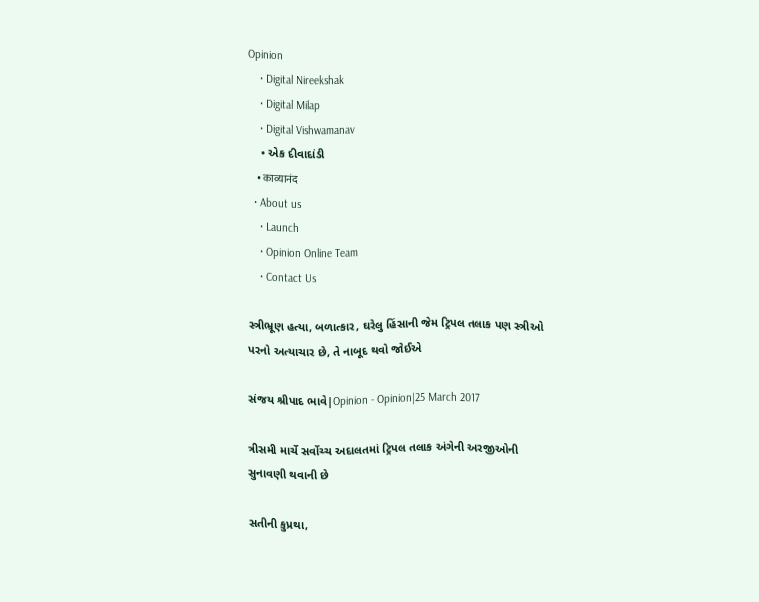Opinion
    • Digital Nireekshak
    • Digital Milap
    • Digital Vishwamanav
    • એક દીવાદાંડી
    • काव्यानंद
  • About us
    • Launch
    • Opinion Online Team
    • Contact Us

સ્ત્રીભ્રૂણ હત્યા, બળાત્કાર, ઘરેલુ હિંસાની જેમ ટ્રિપલ તલાક પણ સ્ત્રીઓ પરનો અત્યાચાર છે, તે નાબૂદ થવો જોઈએ

સંજય શ્રીપાદ ભાવે|Opinion - Opinion|25 March 2017

ત્રીસમી માર્ચે સર્વોચ્ચ અદાલતમાં ટ્રિપલ તલાક અંગેની અરજીઓની સુનાવણી થવાની છે

સતીની કુપ્રથા,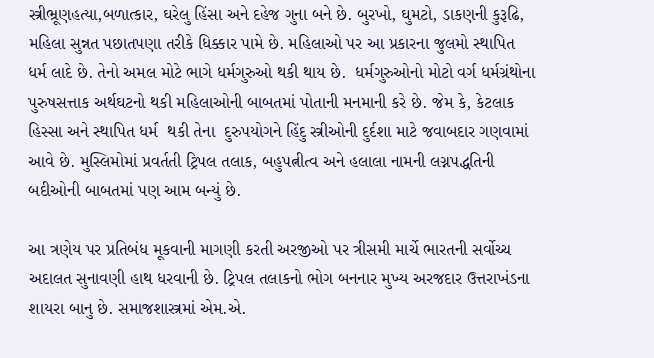સ્ત્રીભ્રૂણહત્યા,બળાત્કાર, ઘરેલુ હિંસા અને દહેજ ગુના બને છે. બુરખો, ઘુમટો, ડાકણની કુરૂઢિ, મહિલા સુન્નત પછાતપણા તરીકે ધિક્કાર પામે છે. મહિલાઓ પર આ પ્રકારના જુલમો સ્થાપિત ધર્મ લાદે છે. તેનો અમલ મોટે ભાગે ધર્મગુરુઓ થકી થાય છે.  ધર્મગુરુઓનો મોટો વર્ગ ધર્મગ્રંથોના પુરુષસત્તાક અર્થઘટનો થકી મહિલાઓની બાબતમાં પોતાની મનમાની કરે છે. જેમ કે, કેટલાક હિસ્સા અને સ્થાપિત ધર્મ  થકી તેના  દુરુપયોગને હિંદુ સ્ત્રીઓની દુર્દશા માટે જવાબદાર ગણવામાં આવે છે. મુસ્લિમોમાં પ્રવર્તતી ટ્રિપલ તલાક, બહુપત્નીત્વ અને હલાલા નામની લગ્નપદ્ધતિની  બદીઓની બાબતમાં પણ આમ બન્યું છે.

આ ત્રણેય પર પ્રતિબંધ મૂકવાની માગણી કરતી અરજીઓ પર ત્રીસમી માર્ચે ભારતની સર્વોચ્ચ અદાલત સુનાવણી હાથ ધરવાની છે. ટ્રિપલ તલાકનો ભોગ બનનાર મુખ્ય અરજદાર ઉત્તરાખંડના શાયરા બાનુ છે. સમાજશાસ્ત્રમાં એમ.એ.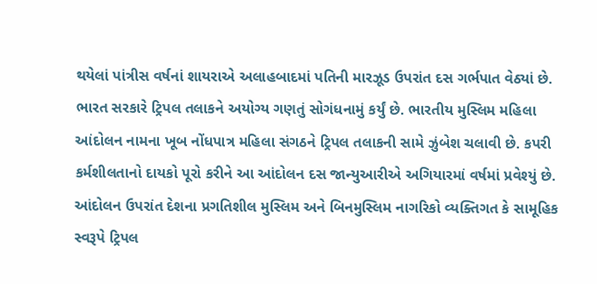થયેલાં પાંત્રીસ વર્ષનાં શાયરાએ અલાહબાદમાં પતિની મારઝૂડ ઉપરાંત દસ ગર્ભપાત વેઠ્યાં છે. ભારત સરકારે ટ્રિપલ તલાકને અયોગ્ય ગણતું સોગંધનામું કર્યું છે. ભારતીય મુસ્લિમ મહિલા આંદોલન નામના ખૂબ નોંધપાત્ર મહિલા સંગઠને ટ્રિપલ તલાકની સામે ઝુંબેશ ચલાવી છે. કપરી કર્મશીલતાનો દાયકો પૂરો કરીને આ આંદોલન દસ જાન્યુઆરીએ અગિયારમાં વર્ષમાં પ્રવેશ્યું છે. આંદોલન ઉપરાંત દેશના પ્રગતિશીલ મુસ્લિમ અને બિનમુસ્લિમ નાગરિકો વ્યક્તિગત કે સામૂહિક સ્વરૂપે ટ્રિપલ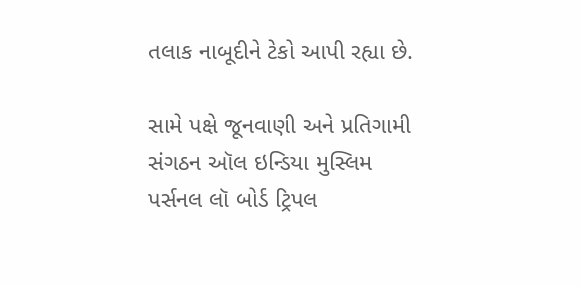તલાક નાબૂદીને ટેકો આપી રહ્યા છે.

સામે પક્ષે જૂનવાણી અને પ્રતિગામી સંગઠન ઑલ ઇન્ડિયા મુસ્લિમ પર્સનલ લૉ બોર્ડ ટ્રિપલ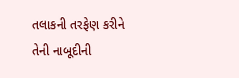તલાકની તરફેણ કરીને તેની નાબૂદીની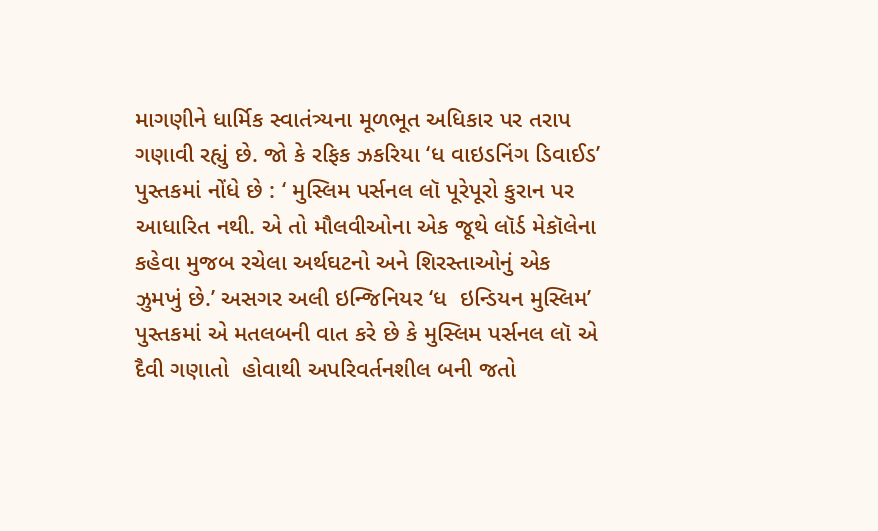માગણીને ધાર્મિક સ્વાતંત્ર્યના મૂળભૂત અધિકાર પર તરાપ ગણાવી રહ્યું છે. જો કે રફિક ઝકરિયા ‘ધ વાઇડનિંગ ડિવાઈડ’ પુસ્તકમાં નોંધે છે : ‘ મુસ્લિમ પર્સનલ લૉ પૂરેપૂરો કુરાન પર આધારિત નથી. એ તો મૌલવીઓના એક જૂથે લૉર્ડ મેકૉલેના કહેવા મુજબ રચેલા અર્થઘટનો અને શિરસ્તાઓનું એક ઝુમખું છે.’ અસગર અલી ઇન્જિનિયર ‘ધ  ઇન્ડિયન મુસ્લિમ’ પુસ્તકમાં એ મતલબની વાત કરે છે કે મુસ્લિમ પર્સનલ લૉ એ દૈવી ગણાતો  હોવાથી અપરિવર્તનશીલ બની જતો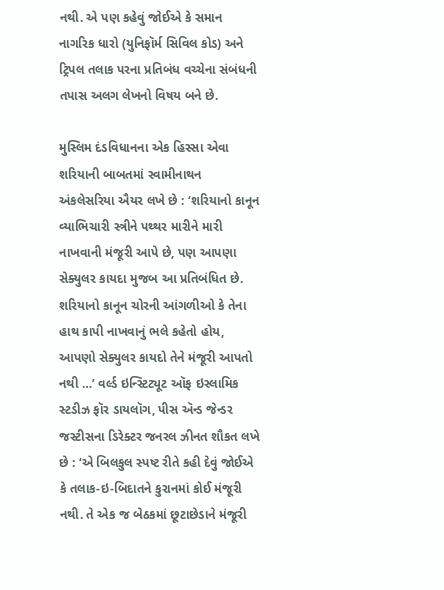નથી. એ પણ કહેવું જોઈએ કે સમાન નાગરિક ધારો (યુનિફૉર્મ સિવિલ કોડ) અને ટ્રિપલ તલાક પરના પ્રતિબંધ વચ્ચેના સંબંધની તપાસ અલગ લેખનો વિષય બને છે.

મુસ્લિમ દંડવિધાનના એક હિસ્સા એવા શરિયાની બાબતમાં સ્વામીનાથન અંકલેસરિયા ઐયર લખે છે : ‘શરિયાનો કાનૂન વ્યાભિચારી સ્ત્રીને પથ્થર મારીને મારી નાખવાની મંજૂરી આપે છે, પણ આપણા સેક્યુલર કાયદા મુજબ આ પ્રતિબંધિત છે. શરિયાનો કાનૂન ચોરની આંગળીઓ કે તેના હાથ કાપી નાખવાનું ભલે કહેતો હોય, આપણો સેક્યુલર કાયદો તેને મંજૂરી આપતો નથી …’ વર્લ્ડ ઇન્સ્ટિટ્યૂટ ઑફ ઇસ્લામિક સ્ટડીઝ ફૉર ડાયલૉગ, પીસ અ‍ૅન્ડ જેન્ડર જસ્ટીસના ડિરેક્ટર જનરલ ઝીનત શૌકત લખે છે : ‘એ બિલકુલ સ્પષ્ટ રીતે કહી દેવું જોઈએ કે તલાક-ઇ-બિદાતને કુરાનમાં કોઈ મંજૂરી નથી. તે એક જ બેઠકમાં છૂટાછેડાને મંજૂરી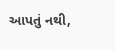આપતું નથી,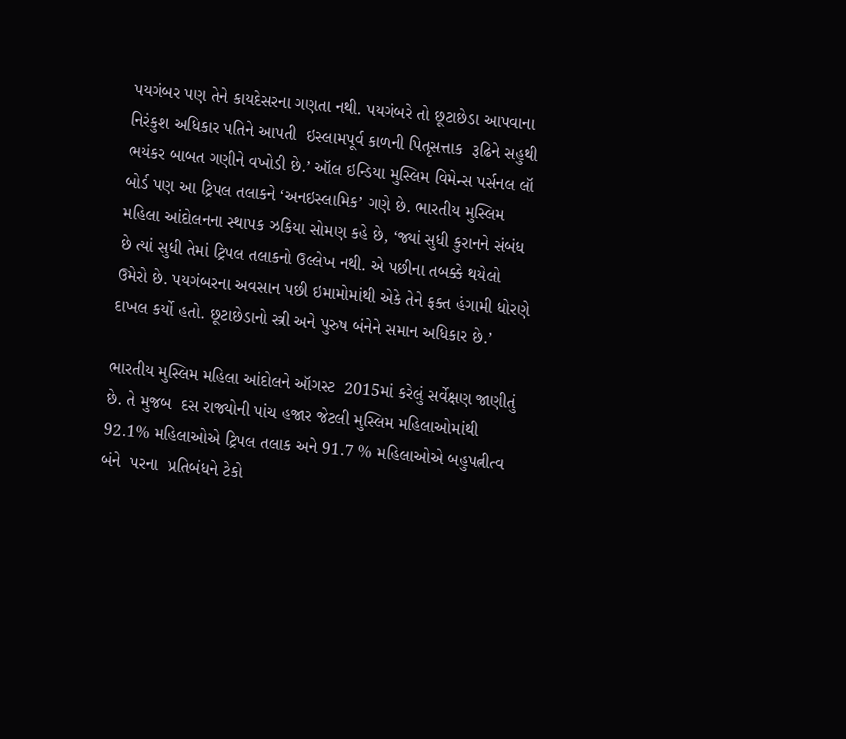પયગંબર પણ તેને કાયદેસરના ગણતા નથી. પયગંબરે તો છૂટાછેડા આપવાના નિરંકુશ અધિકાર પતિને આપતી  ઇસ્લામપૂર્વ કાળની પિતૃસત્તાક  રૂઢિને સહુથી ભયંકર બાબત ગણીને વખોડી છે.’ ઑલ ઇન્ડિયા મુસ્લિમ વિમેન્સ પર્સનલ લૉ બોર્ડ પણ આ ટ્રિપલ તલાકને ‘અનઇસ્લામિક’ ગણે છે. ભારતીય મુસ્લિમ મહિલા આંદોલનના સ્થાપક ઝકિયા સોમણ કહે છે, ‘જ્યાં સુધી કુરાનને સંબંધ છે ત્યાં સુધી તેમાં ટ્રિપલ તલાકનો ઉલ્લેખ નથી. એ પછીના તબક્કે થયેલો ઉમેરો છે. પયગંબરના અવસાન પછી ઇમામોમાંથી એકે તેને ફક્ત હંગામી ધોરણે દાખલ કર્યો હતો. છૂટાછેડાનો સ્ત્રી અને પુરુષ બંનેને સમાન અધિકાર છે.’

ભારતીય મુસ્લિમ મહિલા આંદોલને ઑગસ્ટ  2015માં કરેલું સર્વેક્ષણ જાણીતું  છે. તે મુજબ  દસ રાજ્યોની પાંચ હજાર જેટલી મુસ્લિમ મહિલાઓમાંથી 92.1% મહિલાઓએ ટ્રિપલ તલાક અને 91.7 % મહિલાઓએ બહુપત્નીત્વ બંને  પરના  પ્રતિબંધને ટેકો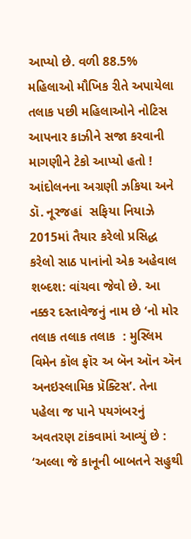આપ્યો છે. વળી 88.5% મહિલાઓ મૌખિક રીતે અપાયેલા તલાક પછી મહિલાઓને નોટિસ આપનાર કાઝીને સજા કરવાની માગણીને ટેકો આપ્યો હતો ! આંદોલનના અગ્રણી ઝકિયા અને ડૉ. નૂરજહાં  સફિયા નિયાઝે 2015માં તૈયાર કરેલો પ્રસિદ્ધ કરેલો સાઠ પાનાંનો એક અહેવાલ શબ્દશ: વાંચવા જેવો છે. આ નક્કર દસ્તાવેજનું નામ છે ‘નો મોર તલાક તલાક તલાક  : મુસ્લિમ વિમેન કૉલ ફૉર અ બૅન ઑન અ‍ૅન અનઇસ્લામિક પ્રૅક્ટિસ’. તેના પહેલા જ પાને પયગંબરનું અવતરણ ટાંકવામાં આવ્યું છે : ‘અલ્લા જે કાનૂની બાબતને સહુથી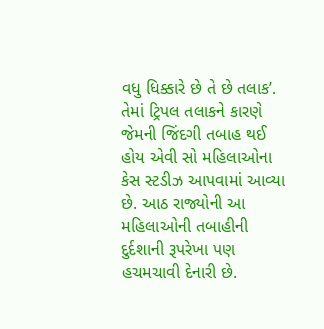વધુ ધિક્કારે છે તે છે તલાક’. તેમાં ટ્રિપલ તલાકને કારણે જેમની જિંદગી તબાહ થઈ હોય એવી સો મહિલાઓના કેસ સ્ટડીઝ આપવામાં આવ્યા છે. આઠ રાજ્યોની આ મહિલાઓની તબાહીની દુર્દશાની રૂપરેખા પણ હચમચાવી દેનારી છે.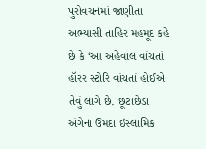પુરોવચનમાં જાણીતા અભ્યાસી તાહિર મહમૂદ કહે છે કે ‘આ અહેવાલ વાંચતાં હૉરર સ્ટોરિ વાંચતાં હોઈએ તેવું લાગે છે. છૂટાછેડા અંગેના ઉમદા ઇસ્લામિક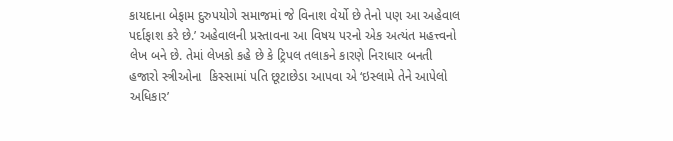કાયદાના બેફામ દુરુપયોગે સમાજમાં જે વિનાશ વેર્યો છે તેનો પણ આ અહેવાલ પર્દાફાશ કરે છે.’ અહેવાલની પ્રસ્તાવના આ વિષય પરનો એક અત્યંત મહત્ત્વનો લેખ બને છે. તેમાં લેખકો કહે છે કે ટ્રિપલ તલાકને કારણે નિરાધાર બનતી હજારો સ્ત્રીઓના  કિસ્સામાં પતિ છૂટાછેડા આપવા એ ‘ઇસ્લામે તેને આપેલો અધિકાર’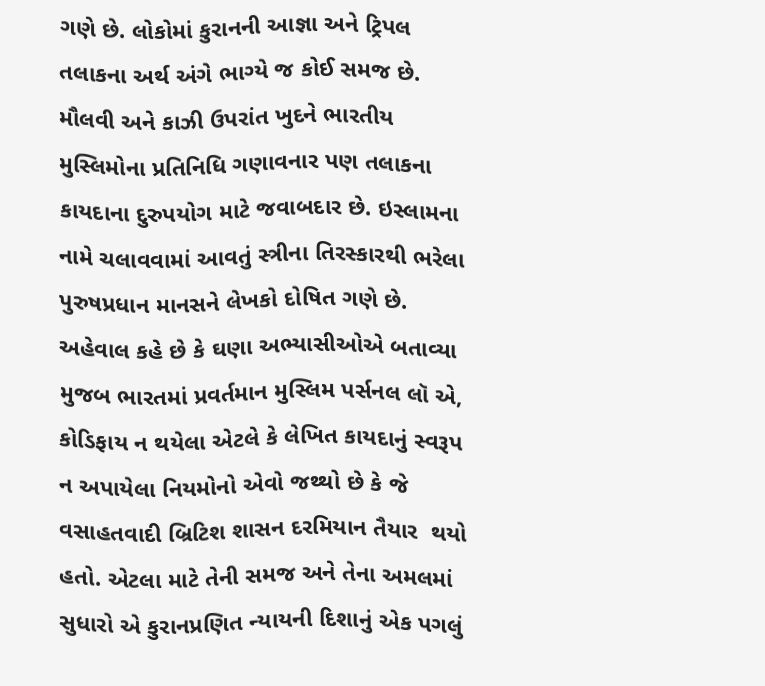ગણે છે. લોકોમાં કુરાનની આજ્ઞા અને ટ્રિપલ તલાકના અર્થ અંગે ભાગ્યે જ કોઈ સમજ છે. મૌલવી અને કાઝી ઉપરાંત ખુદને ભારતીય મુસ્લિમોના પ્રતિનિધિ ગણાવનાર પણ તલાકના કાયદાના દુરુપયોગ માટે જવાબદાર છે. ઇસ્લામના નામે ચલાવવામાં આવતું સ્ત્રીના તિરસ્કારથી ભરેલા પુરુષપ્રધાન માનસને લેખકો દોષિત ગણે છે. અહેવાલ કહે છે કે ઘણા અભ્યાસીઓએ બતાવ્યા મુજબ ભારતમાં પ્રવર્તમાન મુસ્લિમ પર્સનલ લૉ એ, કોડિફાય ન થયેલા એટલે કે લેખિત કાયદાનું સ્વરૂપ ન અપાયેલા નિયમોનો એવો જથ્થો છે કે જે વસાહતવાદી બ્રિટિશ શાસન દરમિયાન તૈયાર  થયો હતો. એટલા માટે તેની સમજ અને તેના અમલમાં સુધારો એ કુરાનપ્રણિત ન્યાયની દિશાનું એક પગલું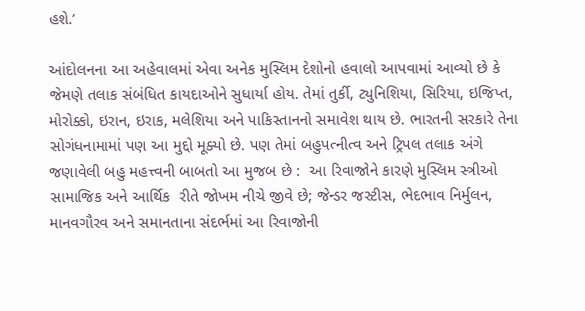હશે.’

આંદોલનના આ અહેવાલમાં એવા અનેક મુસ્લિમ દેશોનો હવાલો આપવામાં આવ્યો છે કે જેમણે તલાક સંબંધિત કાયદાઓને સુધાર્યા હોય. તેમાં તુર્કી, ટ્યુનિશિયા, સિરિયા, ઇજિપ્ત, મોરોક્કો, ઇરાન, ઇરાક, મલેશિયા અને પાકિસ્તાનનો સમાવેશ થાય છે. ભારતની સરકારે તેના સોગંધનામામાં પણ આ મુદ્દો મૂક્યો છે. પણ તેમાં બહુપત્નીત્વ અને ટ્રિપલ તલાક અંગે જણાવેલી બહુ મહત્ત્વની બાબતો આ મુજબ છે :  આ રિવાજોને કારણે મુસ્લિમ સ્ત્રીઓ સામાજિક અને આર્થિક  રીતે જોખમ નીચે જીવે છે; જેન્ડર જસ્ટીસ, ભેદભાવ નિર્મુલન, માનવગૌરવ અને સમાનતાના સંદર્ભમાં આ રિવાજોની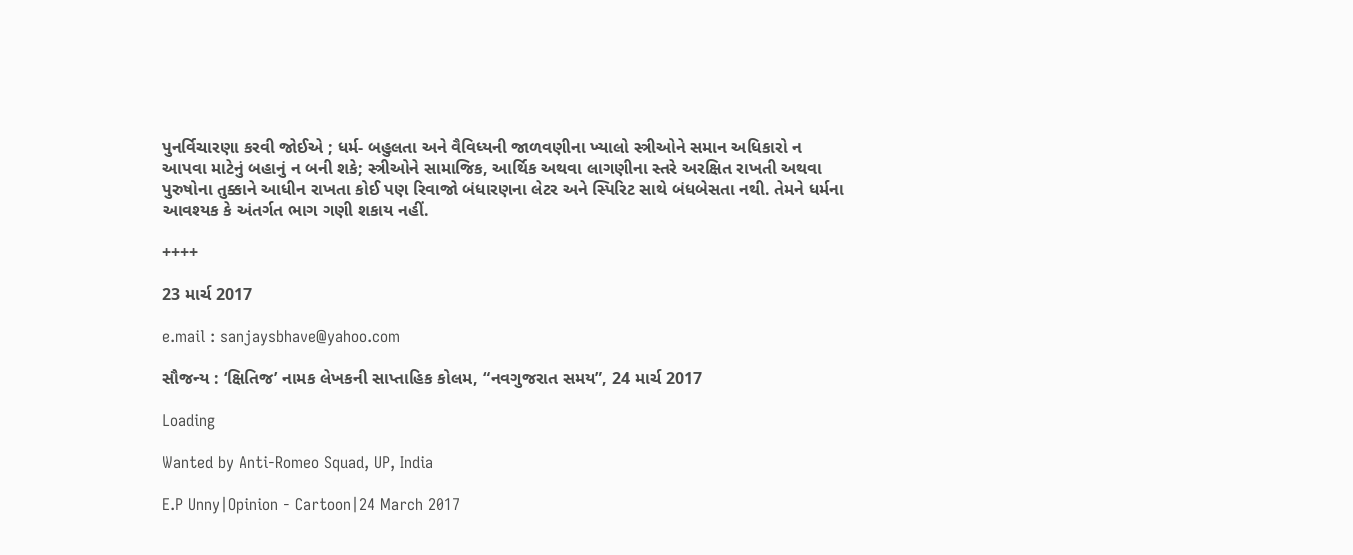પુનર્વિચારણા કરવી જોઈએ ; ધર્મ- બહુલતા અને વૈવિધ્યની જાળવણીના ખ્યાલો સ્ત્રીઓને સમાન અધિકારો ન આપવા માટેનું બહાનું ન બની શકે; સ્ત્રીઓને સામાજિક, આર્થિક અથવા લાગણીના સ્તરે અરક્ષિત રાખતી અથવા પુરુષોના તુક્કાને આધીન રાખતા કોઈ પણ રિવાજો બંધારણના લેટર અને સ્પિરિટ સાથે બંધબેસતા નથી. તેમને ધર્મના આવશ્યક કે અંતર્ગત ભાગ ગણી શકાય નહીં.

++++

23 માર્ચ 2017

e.mail : sanjaysbhave@yahoo.com

સૌજન્ય : ‘ક્ષિતિજ’ નામક લેખકની સાપ્તાહિક કોલમ, “નવગુજરાત સમય”, 24 માર્ચ 2017

Loading

Wanted by Anti-Romeo Squad, UP, India

E.P Unny|Opinion - Cartoon|24 March 2017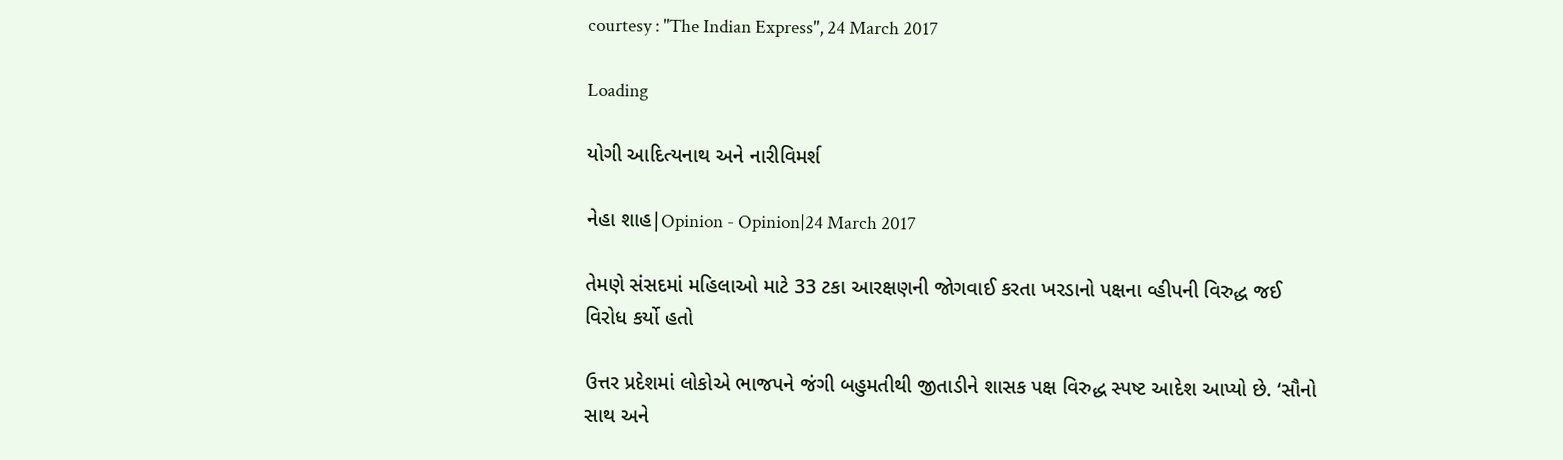courtesy : "The Indian Express", 24 March 2017

Loading

યોગી આદિત્યનાથ અને નારીવિમર્શ

નેહા શાહ|Opinion - Opinion|24 March 2017

તેમણે સંસદમાં મહિલાઓ માટે 33 ટકા આરક્ષણની જોગવાઈ કરતા ખરડાનો પક્ષના વ્હીપની વિરુદ્ધ જઈ વિરોધ કર્યો હતો

ઉત્તર પ્રદેશમાં લોકોએ ભાજપને જંગી બહુમતીથી જીતાડીને શાસક પક્ષ વિરુદ્ધ સ્પષ્ટ આદેશ આપ્યો છે. ‘સૌનો સાથ અને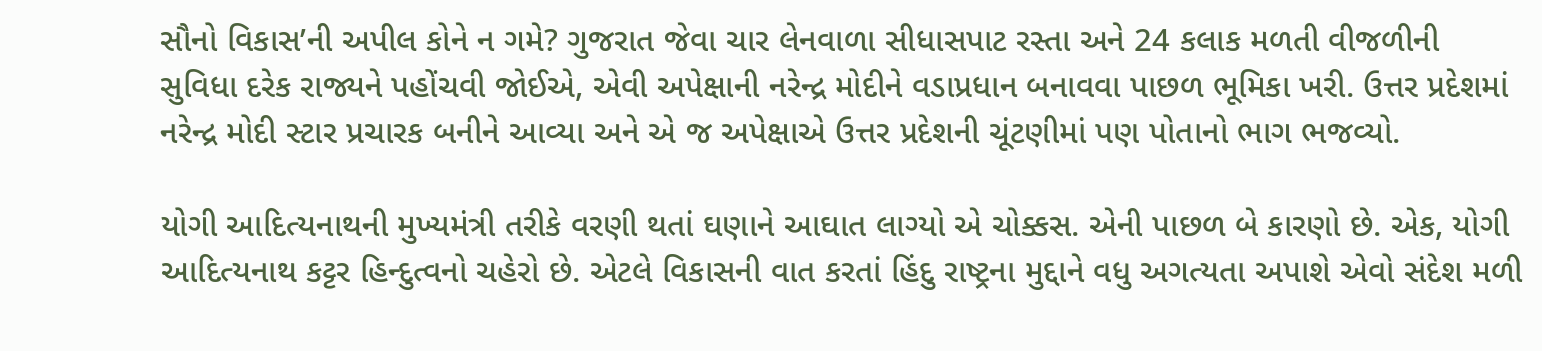સૌનો વિકાસ’ની અપીલ કોને ન ગમે? ગુજરાત જેવા ચાર લેનવાળા સીધાસપાટ રસ્તા અને 24 કલાક મળતી વીજળીની સુવિધા દરેક રાજ્યને પહોંચવી જોઈએ, એવી અપેક્ષાની નરેન્દ્ર મોદીને વડાપ્રધાન બનાવવા પાછળ ભૂમિકા ખરી. ઉત્તર પ્રદેશમાં નરેન્દ્ર મોદી સ્ટાર પ્રચારક બનીને આવ્યા અને એ જ અપેક્ષાએ ઉત્તર પ્રદેશની ચૂંટણીમાં પણ પોતાનો ભાગ ભજવ્યો.

યોગી આદિત્યનાથની મુખ્યમંત્રી તરીકે વરણી થતાં ઘણાને આઘાત લાગ્યો એ ચોક્કસ. એની પાછળ બે કારણો છે. એક, યોગી આદિત્યનાથ કટ્ટર હિન્દુત્વનો ચહેરો છે. એટલે વિકાસની વાત કરતાં હિંદુ રાષ્ટ્રના મુદ્દાને વધુ અગત્યતા અપાશે એવો સંદેશ મળી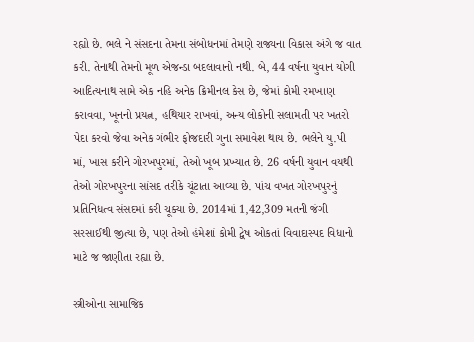રહ્યો છે. ભલે ને સંસદના તેમના સંબોધનમાં તેમણે રાજ્યના વિકાસ અંગે જ વાત કરી. તેનાથી તેમનો મૂળ એજન્ડા બદલાવાનો નથી. બે, 44 વર્ષના યુવાન યોગી આદિત્યનાથ સામે એક નહિ અનેક ક્રિમીનલ કેસ છે, જેમાં કોમી રમખાણ કરાવવા, ખૂનનો પ્રયત્ન, હથિયાર રાખવાં, અન્ય લોકોની સલામતી પર ખતરો પેદા કરવો જેવા અનેક ગંભીર ફોજદારી ગુના સમાવેશ થાય છે. ભલેને યુ.પી માં, ખાસ કરીને ગોરખપુરમાં, તેઓ ખૂબ પ્રખ્યાત છે. 26 વર્ષની યુવાન વયથી તેઓ ગોરખપુરના સાંસદ તરીકે ચૂંટાતા આવ્યા છે. પાંચ વખત ગોરખપુરનું પ્રતિનિધત્વ સંસદમાં કરી ચૂક્યા છે. 2014માં 1,42,309 મતની જંગી સરસાઈથી જીત્યા છે, પણ તેઓ હંમેશાં કોમી દ્વેષ ઓકતાં વિવાદાસ્પદ વિધાનો માટે જ જાણીતા રહ્યા છે.

સ્ત્રીઓના સામાજિક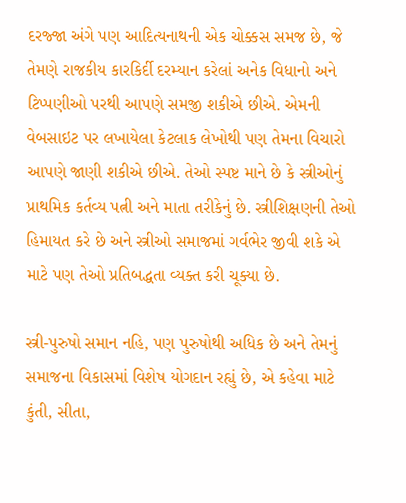દરજ્જા અંગે પણ આદિત્યનાથની એક ચોક્કસ સમજ છે, જે તેમણે રાજકીય કારકિર્દી દરમ્યાન કરેલાં અનેક વિધાનો અને ટિપ્પણીઓ પરથી આપણે સમજી શકીએ છીએ. એમની વેબસાઇટ પર લખાયેલા કેટલાક લેખોથી પણ તેમના વિચારો આપણે જાણી શકીએ છીએ. તેઓ સ્પષ્ટ માને છે કે સ્ત્રીઓનું પ્રાથમિક કર્તવ્ય પત્ની અને માતા તરીકેનું છે. સ્ત્રીશિક્ષણની તેઓ  હિમાયત કરે છે અને સ્ત્રીઓ સમાજમાં ગર્વભેર જીવી શકે એ માટે પણ તેઓ પ્રતિબદ્ધતા વ્યક્ત કરી ચૂક્યા છે.

સ્ત્રી-પુરુષો સમાન નહિ, પણ પુરુષોથી અધિક છે અને તેમનું સમાજના વિકાસમાં વિશેષ યોગદાન રહ્યું છે, એ કહેવા માટે કુંતી, સીતા,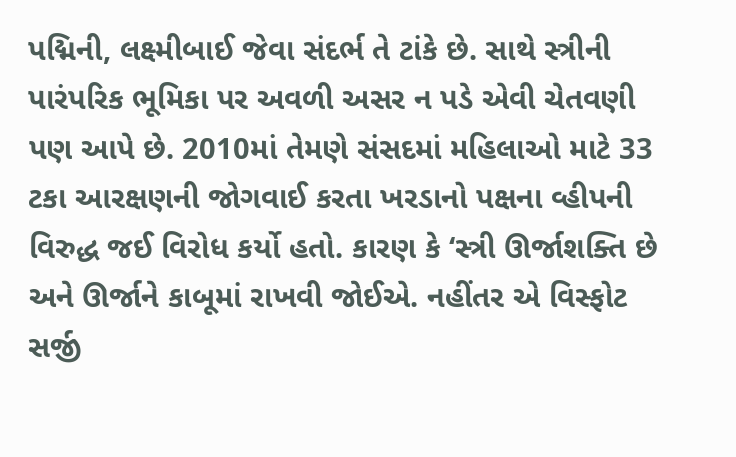પદ્મિની, લક્ષ્મીબાઈ જેવા સંદર્ભ તે ટાંકે છે. સાથે સ્ત્રીની પારંપરિક ભૂમિકા પર અવળી અસર ન પડે એવી ચેતવણી પણ આપે છે. 2010માં તેમણે સંસદમાં મહિલાઓ માટે 33 ટકા આરક્ષણની જોગવાઈ કરતા ખરડાનો પક્ષના વ્હીપની વિરુદ્ધ જઈ વિરોધ કર્યો હતો. કારણ કે ‘સ્ત્રી ઊર્જાશક્તિ છે અને ઊર્જાને કાબૂમાં રાખવી જોઈએ. નહીંતર એ વિસ્ફોટ સર્જી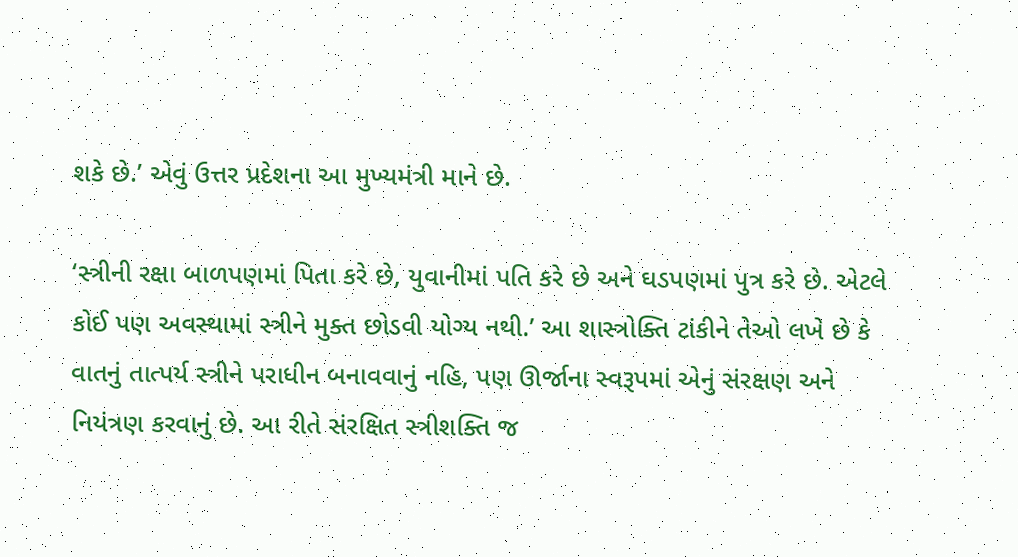શકે છે.’ એવું ઉત્તર પ્રદેશના આ મુખ્યમંત્રી માને છે.

‘સ્ત્રીની રક્ષા બાળપણમાં પિતા કરે છે, યુવાનીમાં પતિ કરે છે અને ઘડપણમાં પુત્ર કરે છે. એટલે કોઈ પણ અવસ્થામાં સ્ત્રીને મુક્ત છોડવી યોગ્ય નથી.’ આ શાસ્ત્રોક્તિ ટાંકીને તેઓ લખે છે કે વાતનું તાત્પર્ય સ્ત્રીને પરાધીન બનાવવાનું નહિ, પણ ઊર્જાના સ્વરૂપમાં એનું સંરક્ષણ અને નિયંત્રણ કરવાનું છે. આ રીતે સંરક્ષિત સ્ત્રીશક્તિ જ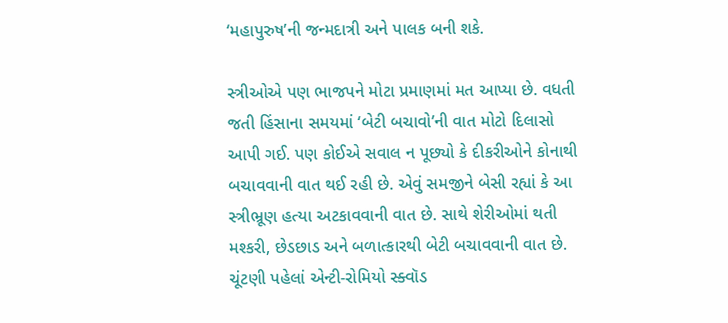‘મહાપુરુષ’ની જન્મદાત્રી અને પાલક બની શકે.

સ્ત્રીઓએ પણ ભાજપને મોટા પ્રમાણમાં મત આપ્યા છે. વધતી જતી હિંસાના સમયમાં ‘બેટી બચાવો’ની વાત મોટો દિલાસો આપી ગઈ. પણ કોઈએ સવાલ ન પૂછ્યો કે દીકરીઓને કોનાથી બચાવવાની વાત થઈ રહી છે. એવું સમજીને બેસી રહ્યાં કે આ સ્ત્રીભ્રૂણ હત્યા અટકાવવાની વાત છે. સાથે શેરીઓમાં થતી મશ્કરી, છેડછાડ અને બળાત્કારથી બેટી બચાવવાની વાત છે. ચૂંટણી પહેલાં એન્ટી-રોમિયો સ્ક્વૉડ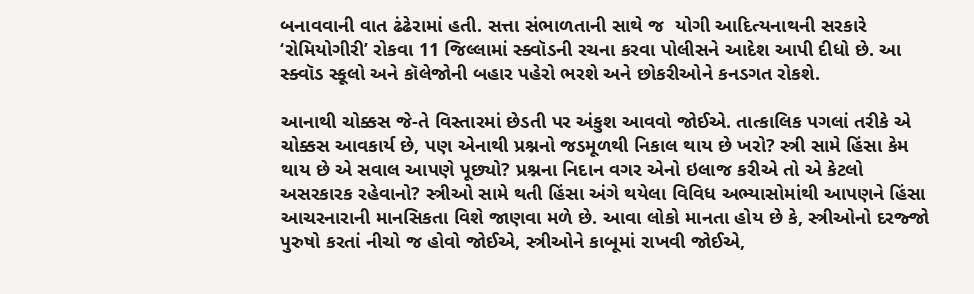બનાવવાની વાત ઢંઢેરામાં હતી. સત્તા સંભાળતાની સાથે જ  યોગી આદિત્યનાથની સરકારે ‘રોમિયોગીરી’ રોકવા 11 જિલ્લામાં સ્ક્વૉડની રચના કરવા પોલીસને આદેશ આપી દીધો છે. આ સ્ક્વૉડ સ્કૂલો અને કૉલેજોની બહાર પહેરો ભરશે અને છોકરીઓને કનડગત રોકશે.

આનાથી ચોક્કસ જે-તે વિસ્તારમાં છેડતી પર અંકુશ આવવો જોઈએ. તાત્કાલિક પગલાં તરીકે એ ચોક્કસ આવકાર્ય છે, પણ એનાથી પ્રશ્નનો જડમૂળથી નિકાલ થાય છે ખરો? સ્ત્રી સામે હિંસા કેમ થાય છે એ સવાલ આપણે પૂછ્યો? પ્રશ્નના નિદાન વગર એનો ઇલાજ કરીએ તો એ કેટલો અસરકારક રહેવાનો? સ્ત્રીઓ સામે થતી હિંસા અંગે થયેલા વિવિધ અભ્યાસોમાંથી આપણને હિંસા આચરનારાની માનસિકતા વિશે જાણવા મળે છે. આવા લોકો માનતા હોય છે કે, સ્ત્રીઓનો દરજ્જો પુરુષો કરતાં નીચો જ હોવો જોઈએ, સ્ત્રીઓને કાબૂમાં રાખવી જોઈએ,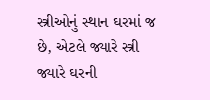સ્ત્રીઓનું સ્થાન ઘરમાં જ છે, એટલે જ્યારે સ્ત્રી જ્યારે ઘરની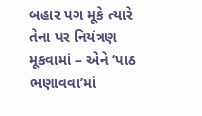બહાર પગ મૂકે ત્યારે તેના પર નિયંત્રણ મૂકવામાં – એને ‘પાઠ ભણાવવા’માં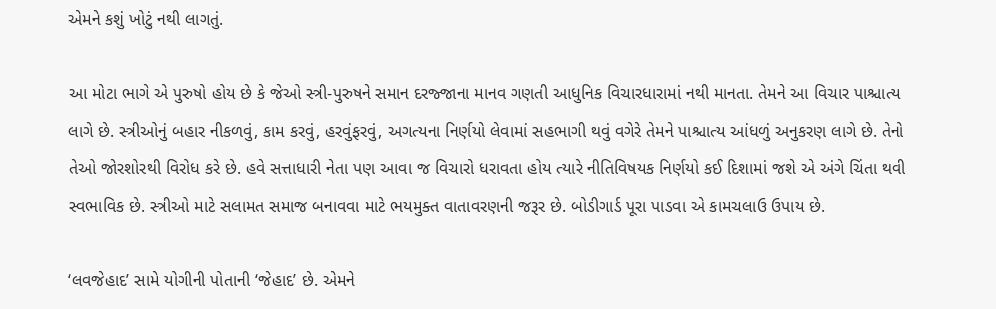એમને કશું ખોટું નથી લાગતું.

આ મોટા ભાગે એ પુરુષો હોય છે કે જેઓ સ્ત્રી-પુરુષને સમાન દરજ્જાના માનવ ગણતી આધુનિક વિચારધારામાં નથી માનતા. તેમને આ વિચાર પાશ્ચાત્ય લાગે છે. સ્ત્રીઓનું બહાર નીકળવું, કામ કરવું, હરવુંફરવું, અગત્યના નિર્ણયો લેવામાં સહભાગી થવું વગેરે તેમને પાશ્ચાત્ય આંધળું અનુકરણ લાગે છે. તેનો તેઓ જોરશોરથી વિરોધ કરે છે. હવે સત્તાધારી નેતા પણ આવા જ વિચારો ધરાવતા હોય ત્યારે નીતિવિષયક નિર્ણયો કઈ દિશામાં જશે એ અંગે ચિંતા થવી સ્વભાવિક છે. સ્ત્રીઓ માટે સલામત સમાજ બનાવવા માટે ભયમુક્ત વાતાવરણની જરૂર છે. બોડીગાર્ડ પૂરા પાડવા એ કામચલાઉ ઉપાય છે.

‘લવજેહાદ’ સામે યોગીની પોતાની ‘જેહાદ’ છે. એમને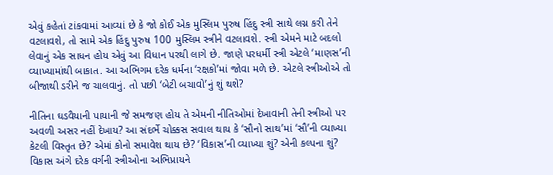એવું કહેતાં ટાંકવામાં આવ્યાં છે કે જો કોઈ એક મુસ્લિમ પુરુષ હિંદુ સ્ત્રી સાથે લગ્ન કરી તેને વટલાવશે, તો સામે એક હિંદુ પુરુષ 100 મુસ્લિમ સ્ત્રીને વટલાવશે. સ્ત્રી એમને માટે બદલો લેવાનું એક સાધન હોય એવું આ વિધાન પરથી લાગે છે. જાણે પરધર્મી સ્ત્રી એટલે ‘માણસ’ની વ્યાખ્યામાંથી બાકાત. આ અભિગમ દરેક ધર્મના ‘રક્ષકો’માં જોવા મળે છે. એટલે સ્ત્રીઓએ તો બીજાથી ડરીને જ ચાલવાનું. તો પછી ‘બેટી બચાવો’નું શું થશે?

નીતિના ઘડવૈયાની પાયાની જે સમજણ હોય તે એમની નીતિઓમાં દેખાવાની તેની સ્ત્રીઓ પર અવળી અસર નહીં દેખાય? આ સંદર્ભે ચોક્કસ સવાલ થાય કે ‘સૌનો સાથ’માં ‘સૌ’ની વ્યાખ્યા કેટલી વિસ્તૃત છે? એમાં કોનો સમાવેશ થાય છે? ‘વિકાસ’ની વ્યાખ્યા શું? એની કલ્પના શું? વિકાસ અંગે દરેક વર્ગની સ્ત્રીઓના અભિપ્રાયને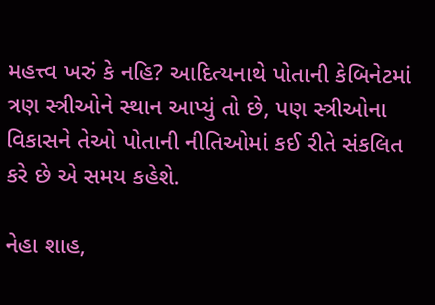મહત્ત્વ ખરું કે નહિ? આદિત્યનાથે પોતાની કેબિનેટમાં ત્રણ સ્ત્રીઓને સ્થાન આપ્યું તો છે, પણ સ્ત્રીઓના વિકાસને તેઓ પોતાની નીતિઓમાં કઈ રીતે સંકલિત કરે છે એ સમય કહેશે.

નેહા શાહ,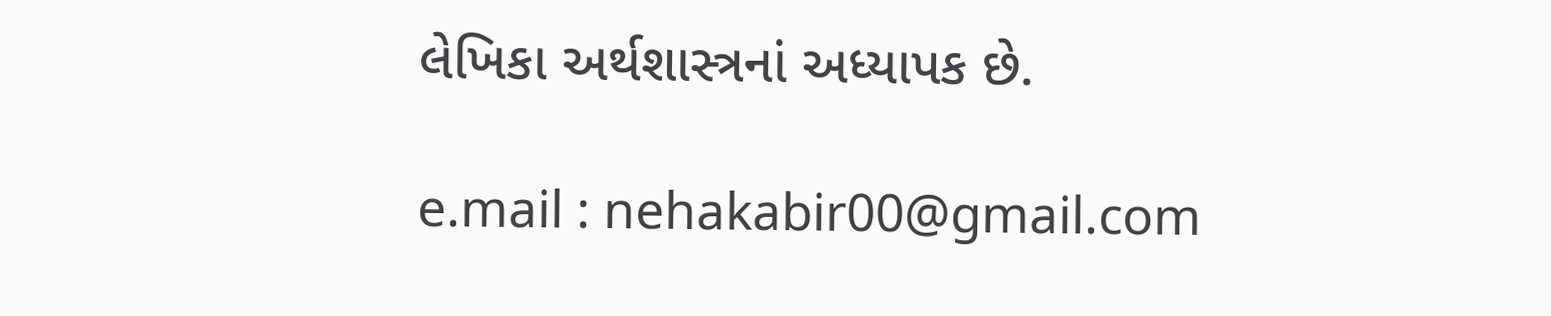લેખિકા અર્થશાસ્ત્રનાં અધ્યાપક છે.

e.mail : nehakabir00@gmail.com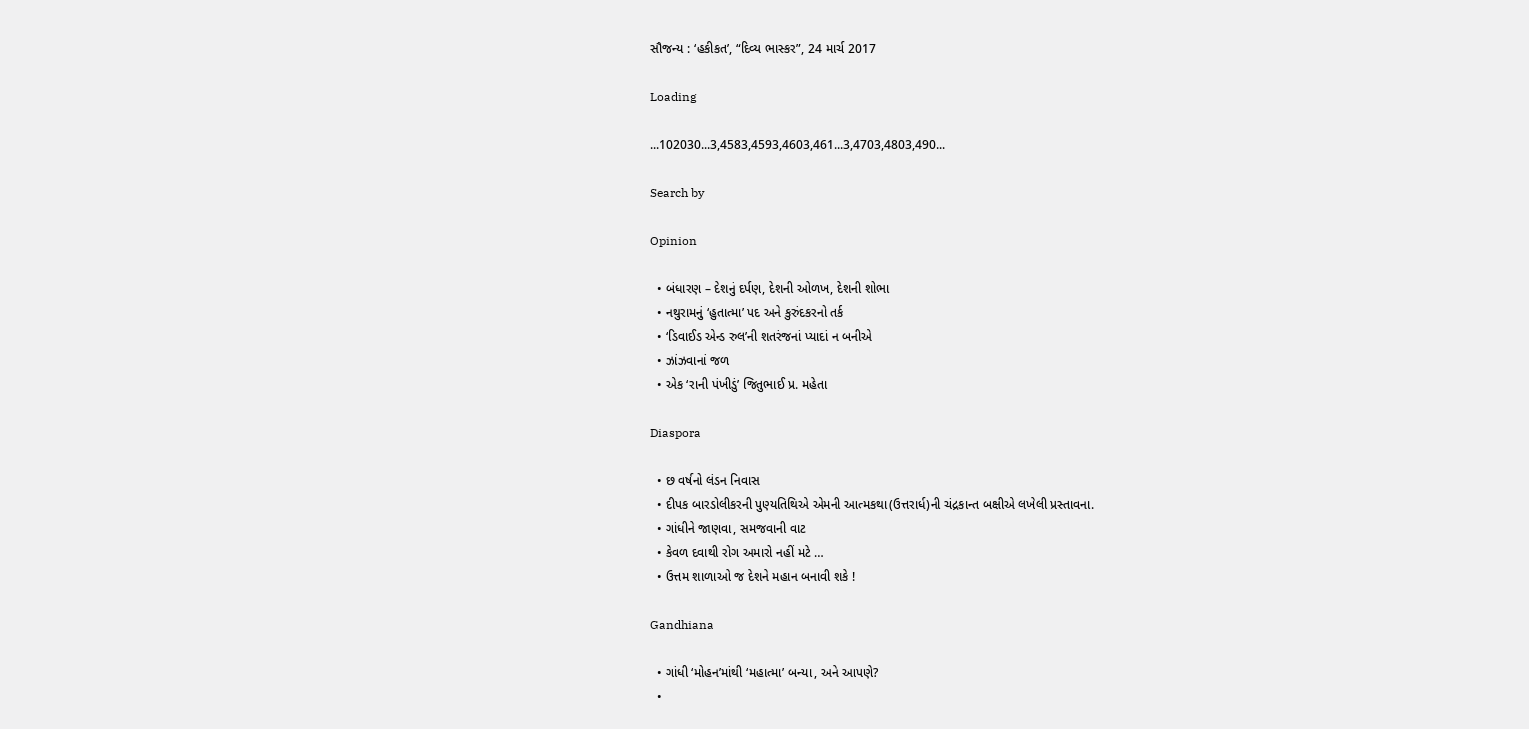સૌજન્ય : ‘હકીકત’, “દિવ્ય ભાસ્કર”, 24 માર્ચ 2017

Loading

...102030...3,4583,4593,4603,461...3,4703,4803,490...

Search by

Opinion

  • બંધારણ – દેશનું દર્પણ, દેશની ઓળખ, દેશની શોભા
  • નથુરામનું ‘હુતાત્મા’ પદ અને કુરુંદકરનો તર્ક
  • ‘ડિવાઈડ એન્ડ રુલ’ની શતરંજનાં પ્યાદાં ન બનીએ
  • ઝાંઝવાનાં જળ
  • એક ‘રાની પંખીડું’ જિતુભાઈ પ્ર. મહેતા

Diaspora

  • છ વર્ષનો લંડન નિવાસ
  • દીપક બારડોલીકરની પુણ્યતિથિએ એમની આત્મકથા(ઉત્તરાર્ધ)ની ચંદ્રકાન્ત બક્ષીએ લખેલી પ્રસ્તાવના.
  • ગાંધીને જાણવા, સમજવાની વાટ
  • કેવળ દવાથી રોગ અમારો નહીં મટે …
  • ઉત્તમ શાળાઓ જ દેશને મહાન બનાવી શકે !

Gandhiana

  • ગાંધી ‘મોહન’માંથી ‘મહાત્મા’ બન્યા, અને આપણે?
  •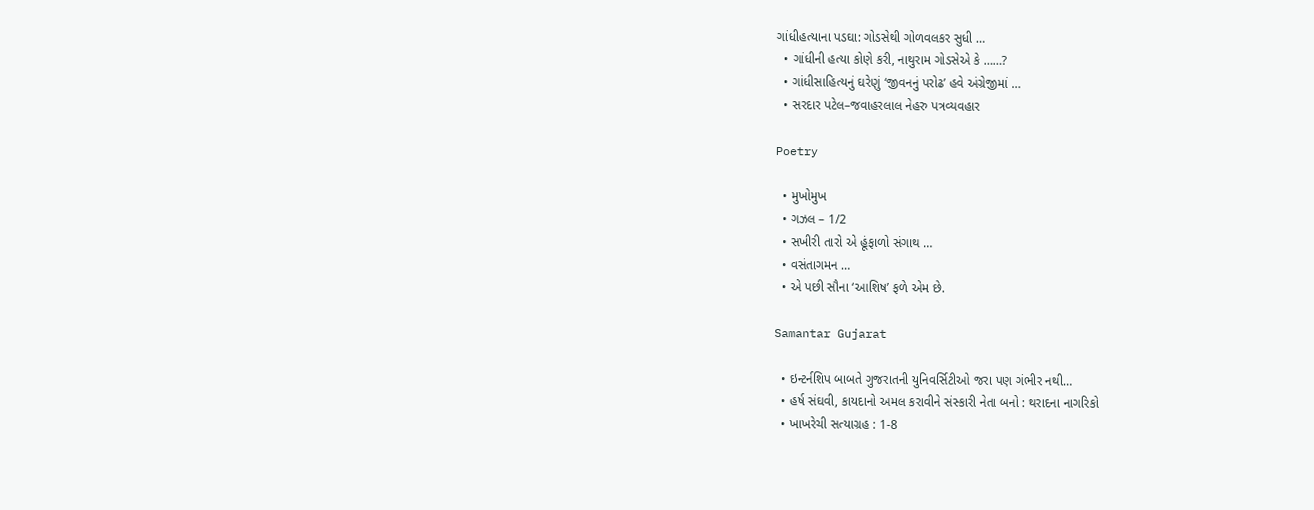ગાંધીહત્યાના પડઘા: ગોડસેથી ગોળવલકર સુધી …
  • ગાંધીની હત્યા કોણે કરી, નાથુરામ ગોડસેએ કે ……?
  • ગાંધીસાહિત્યનું ઘરેણું ‘જીવનનું પરોઢ’ હવે અંગ્રેજીમાં …
  • સરદાર પટેલ–જવાહરલાલ નેહરુ પત્રવ્યવહાર

Poetry

  • મુખોમુખ
  • ગઝલ – 1/2
  • સખીરી તારો એ હૂંફાળો સંગાથ …
  • વસંતાગમન …
  • એ પછી સૌના ‘આશિષ’ ફળે એમ છે.

Samantar Gujarat

  • ઇન્ટર્નશિપ બાબતે ગુજરાતની યુનિવર્સિટીઓ જરા પણ ગંભીર નથી…
  • હર્ષ સંઘવી, કાયદાનો અમલ કરાવીને સંસ્કારી નેતા બનો : થરાદના નાગરિકો
  • ખાખરેચી સત્યાગ્રહ : 1-8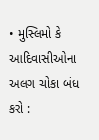• મુસ્લિમો કે આદિવાસીઓના અલગ ચોકા બંધ કરો :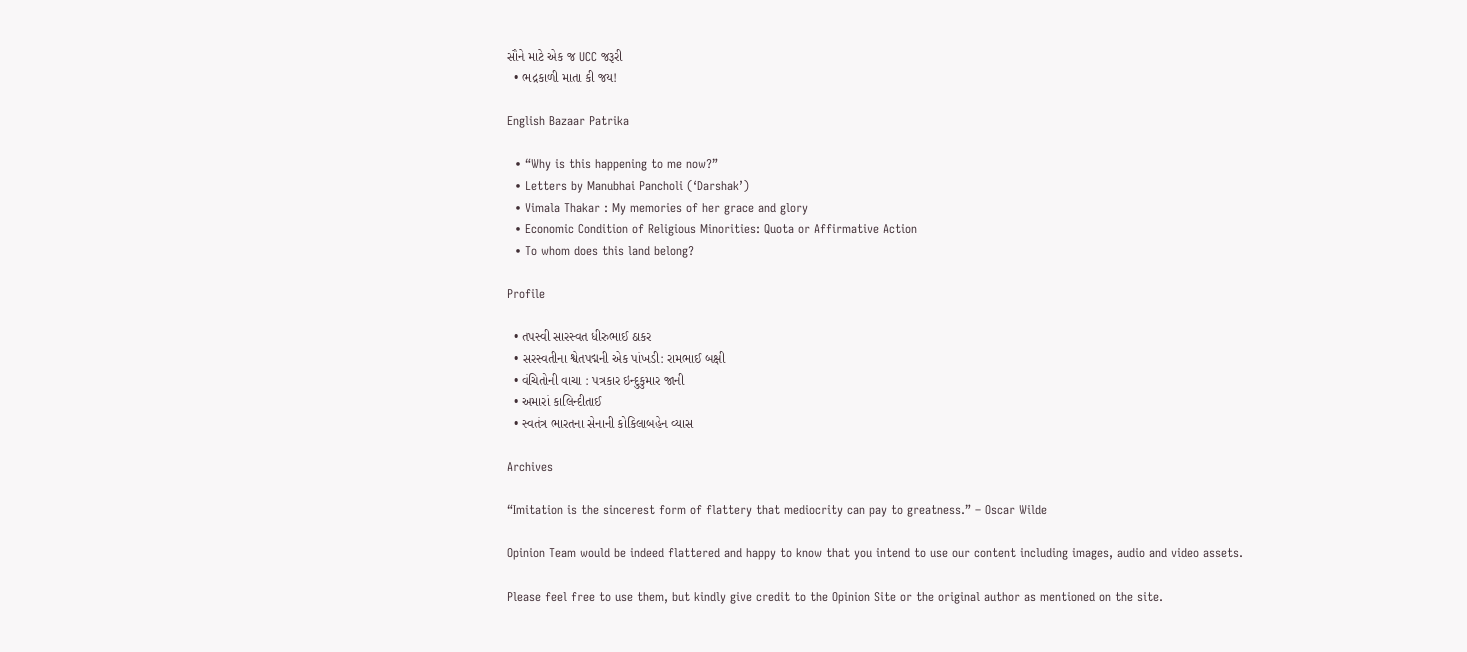સૌને માટે એક જ UCC જરૂરી
  • ભદ્રકાળી માતા કી જય!

English Bazaar Patrika

  • “Why is this happening to me now?”
  • Letters by Manubhai Pancholi (‘Darshak’)
  • Vimala Thakar : My memories of her grace and glory
  • Economic Condition of Religious Minorities: Quota or Affirmative Action
  • To whom does this land belong?

Profile

  • તપસ્વી સારસ્વત ધીરુભાઈ ઠાકર
  • સરસ્વતીના શ્વેતપદ્મની એક પાંખડી: રામભાઈ બક્ષી
  • વંચિતોની વાચા : પત્રકાર ઇન્દુકુમાર જાની
  • અમારાં કાલિન્દીતાઈ
  • સ્વતંત્ર ભારતના સેનાની કોકિલાબહેન વ્યાસ

Archives

“Imitation is the sincerest form of flattery that mediocrity can pay to greatness.” – Oscar Wilde

Opinion Team would be indeed flattered and happy to know that you intend to use our content including images, audio and video assets.

Please feel free to use them, but kindly give credit to the Opinion Site or the original author as mentioned on the site.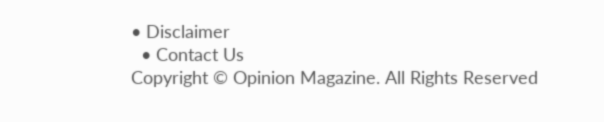• Disclaimer
  • Contact Us
Copyright © Opinion Magazine. All Rights Reserved